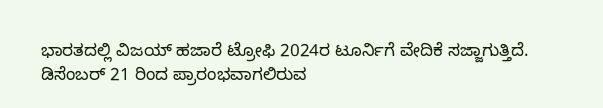ಭಾರತದಲ್ಲಿ ವಿಜಯ್ ಹಜಾರೆ ಟ್ರೋಫಿ 2024ರ ಟೂರ್ನಿಗೆ ವೇದಿಕೆ ಸಜ್ಜಾಗುತ್ತಿದೆ. ಡಿಸೆಂಬರ್ 21 ರಿಂದ ಪ್ರಾರಂಭವಾಗಲಿರುವ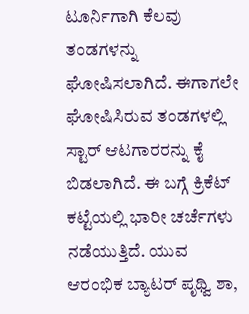ಟೂರ್ನಿಗಾಗಿ ಕೆಲವು ತಂಡಗಳನ್ನು ಘೋಷಿಸಲಾಗಿದೆ. ಈಗಾಗಲೇ ಘೋಷಿಸಿರುವ ತಂಡಗಳಲ್ಲಿ ಸ್ಟಾರ್ ಆಟಗಾರರನ್ನು ಕೈ ಬಿಡಲಾಗಿದೆ. ಈ ಬಗ್ಗೆ ಕ್ರಿಕೆಟ್ ಕಟ್ಟೆಯಲ್ಲಿ ಭಾರೀ ಚರ್ಚೆಗಳು ನಡೆಯುತ್ತಿದೆ. ಯುವ ಆರಂಭಿಕ ಬ್ಯಾಟರ್ ಪೃಥ್ವಿ ಶಾ,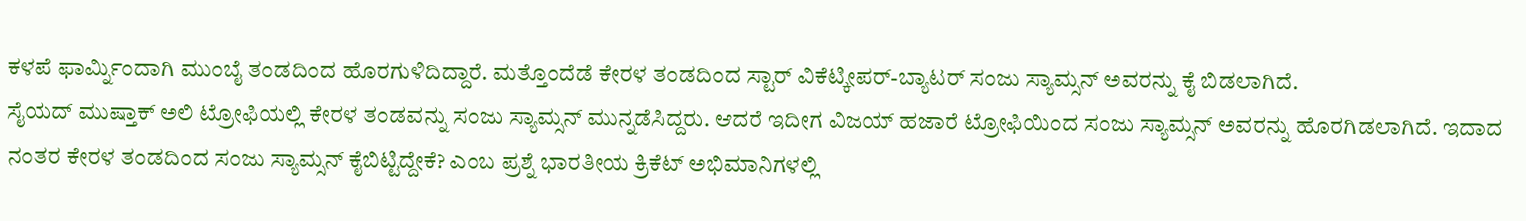ಕಳಪೆ ಫಾರ್ಮ್ನಿಂದಾಗಿ ಮುಂಬೈ ತಂಡದಿಂದ ಹೊರಗುಳಿದಿದ್ದಾರೆ. ಮತ್ತೊಂದೆಡೆ ಕೇರಳ ತಂಡದಿಂದ ಸ್ಟಾರ್ ವಿಕೆಟ್ಕೀಪರ್-ಬ್ಯಾಟರ್ ಸಂಜು ಸ್ಯಾಮ್ಸನ್ ಅವರನ್ನು ಕೈ ಬಿಡಲಾಗಿದೆ.
ಸೈಯದ್ ಮುಷ್ತಾಕ್ ಅಲಿ ಟ್ರೋಫಿಯಲ್ಲಿ ಕೇರಳ ತಂಡವನ್ನು ಸಂಜು ಸ್ಯಾಮ್ಸನ್ ಮುನ್ನಡೆಸಿದ್ದರು. ಆದರೆ ಇದೀಗ ವಿಜಯ್ ಹಜಾರೆ ಟ್ರೋಫಿಯಿಂದ ಸಂಜು ಸ್ಯಾಮ್ಸನ್ ಅವರನ್ನು ಹೊರಗಿಡಲಾಗಿದೆ. ಇದಾದ ನಂತರ ಕೇರಳ ತಂಡದಿಂದ ಸಂಜು ಸ್ಯಾಮ್ಸನ್ ಕೈಬಿಟ್ಟಿದ್ದೇಕೆ? ಎಂಬ ಪ್ರಶ್ನೆ ಭಾರತೀಯ ಕ್ರಿಕೆಟ್ ಅಭಿಮಾನಿಗಳಲ್ಲಿ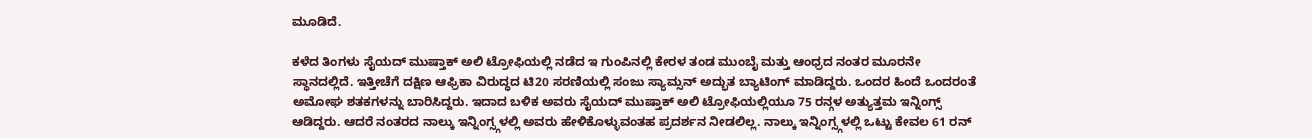ಮೂಡಿದೆ.

ಕಳೆದ ತಿಂಗಳು ಸೈಯದ್ ಮುಷ್ತಾಕ್ ಅಲಿ ಟ್ರೋಫಿಯಲ್ಲಿ ನಡೆದ ಇ ಗುಂಪಿನಲ್ಲಿ ಕೇರಳ ತಂಡ ಮುಂಬೈ ಮತ್ತು ಆಂಧ್ರದ ನಂತರ ಮೂರನೇ ಸ್ಥಾನದಲ್ಲಿದೆ. ಇತ್ತೀಚೆಗೆ ದಕ್ಷಿಣ ಆಫ್ರಿಕಾ ವಿರುದ್ಧದ ಟಿ20 ಸರಣಿಯಲ್ಲಿ ಸಂಜು ಸ್ಯಾಮ್ಸನ್ ಅದ್ಭುತ ಬ್ಯಾಟಿಂಗ್ ಮಾಡಿದ್ದರು. ಒಂದರ ಹಿಂದೆ ಒಂದರಂತೆ ಅಮೋಘ ಶತಕಗಳನ್ನು ಬಾರಿಸಿದ್ದರು. ಇದಾದ ಬಳಿಕ ಅವರು ಸೈಯದ್ ಮುಷ್ತಾಕ್ ಅಲಿ ಟ್ರೋಫಿಯಲ್ಲಿಯೂ 75 ರನ್ಗಳ ಅತ್ಯುತ್ತಮ ಇನ್ನಿಂಗ್ಸ್ ಆಡಿದ್ದರು. ಆದರೆ ನಂತರದ ನಾಲ್ಕು ಇನ್ನಿಂಗ್ಸ್ಗಳಲ್ಲಿ ಅವರು ಹೇಳಿಕೊಳ್ಳುವಂತಹ ಪ್ರದರ್ಶನ ನೀಡಲಿಲ್ಲ. ನಾಲ್ಕು ಇನ್ನಿಂಗ್ಸ್ಗಳಲ್ಲಿ ಒಟ್ಟು ಕೇವಲ 61 ರನ್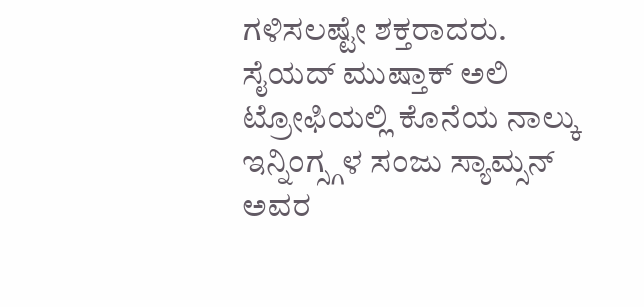ಗಳಿಸಲಷ್ಟೇ ಶಕ್ತರಾದರು.
ಸೈಯದ್ ಮುಷ್ತಾಕ್ ಅಲಿ ಟ್ರೋಫಿಯಲ್ಲಿ ಕೊನೆಯ ನಾಲ್ಕು ಇನ್ನಿಂಗ್ಸ್ಗಳ ಸಂಜು ಸ್ಯಾಮ್ಸನ್ ಅವರ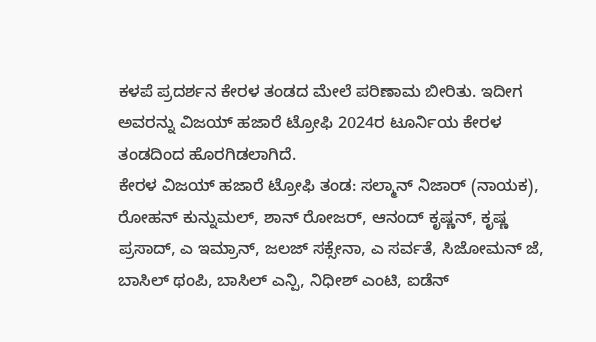ಕಳಪೆ ಪ್ರದರ್ಶನ ಕೇರಳ ತಂಡದ ಮೇಲೆ ಪರಿಣಾಮ ಬೀರಿತು. ಇದೀಗ ಅವರನ್ನು ವಿಜಯ್ ಹಜಾರೆ ಟ್ರೋಫಿ 2024ರ ಟೂರ್ನಿಯ ಕೇರಳ ತಂಡದಿಂದ ಹೊರಗಿಡಲಾಗಿದೆ.
ಕೇರಳ ವಿಜಯ್ ಹಜಾರೆ ಟ್ರೋಫಿ ತಂಡ: ಸಲ್ಮಾನ್ ನಿಜಾರ್ (ನಾಯಕ), ರೋಹನ್ ಕುನ್ನುಮಲ್, ಶಾನ್ ರೋಜರ್, ಆನಂದ್ ಕೃಷ್ಣನ್, ಕೃಷ್ಣ ಪ್ರಸಾದ್, ಎ ಇಮ್ರಾನ್, ಜಲಜ್ ಸಕ್ಸೇನಾ, ಎ ಸರ್ವತೆ, ಸಿಜೋಮನ್ ಜೆ, ಬಾಸಿಲ್ ಥಂಪಿ, ಬಾಸಿಲ್ ಎನ್ಪಿ, ನಿಧೀಶ್ ಎಂಟಿ, ಐಡೆನ್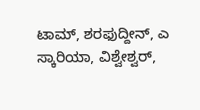ಟಾಮ್, ಶರಫುದ್ದೀನ್, ಎ ಸ್ಕಾರಿಯಾ, ವಿಶ್ವೇಶ್ವರ್,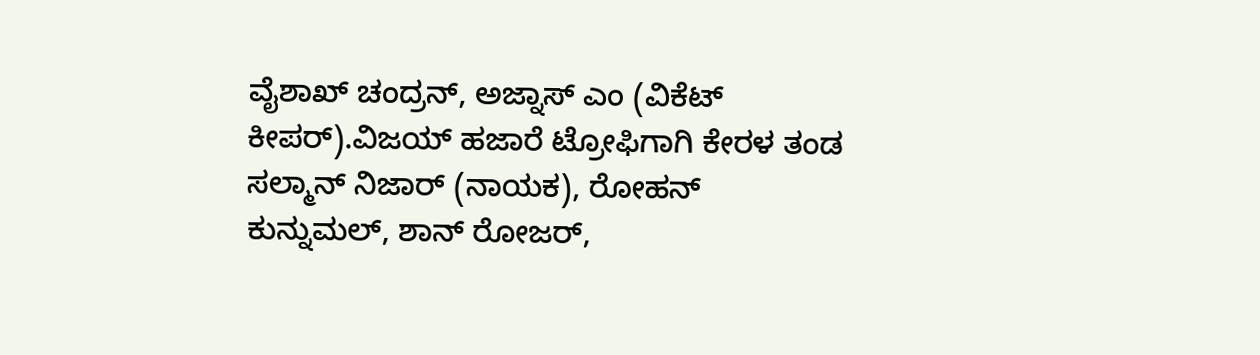ವೈಶಾಖ್ ಚಂದ್ರನ್, ಅಜ್ನಾಸ್ ಎಂ (ವಿಕೆಟ್ ಕೀಪರ್).ವಿಜಯ್ ಹಜಾರೆ ಟ್ರೋಫಿಗಾಗಿ ಕೇರಳ ತಂಡ
ಸಲ್ಮಾನ್ ನಿಜಾರ್ (ನಾಯಕ), ರೋಹನ್ ಕುನ್ನುಮಲ್, ಶಾನ್ ರೋಜರ್,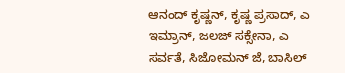ಆನಂದ್ ಕೃಷ್ಣನ್, ಕೃಷ್ಣ ಪ್ರಸಾದ್, ಎ ಇಮ್ರಾನ್, ಜಲಜ್ ಸಕ್ಸೇನಾ, ಎ ಸರ್ವತೆ, ಸಿಜೋಮನ್ ಜೆ, ಬಾಸಿಲ್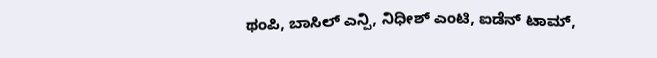ಥಂಪಿ, ಬಾಸಿಲ್ ಎನ್ಪಿ, ನಿಧೀಶ್ ಎಂಟಿ, ಐಡೆನ್ ಟಾಮ್,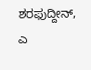ಶರಫುದ್ದೀನ್, ಎ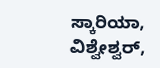ಸ್ಕಾರಿಯಾ, ವಿಶ್ವೇಶ್ವರ್,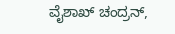ವೈಶಾಖ್ ಚಂದ್ರನ್,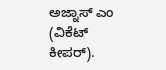ಅಜ್ನಾಸ್ ಎಂ (ವಿಕೆಟ್ ಕೀಪರ್).